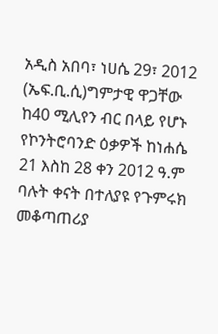አዲስ አበባ፣ ነሀሴ 29፣ 2012 (ኤፍ.ቢ.ሲ)ግምታዊ ዋጋቸው ከ40 ሚሊየን ብር በላይ የሆኑ የኮንትሮባንድ ዕቃዎች ከነሐሴ 21 እስከ 28 ቀን 2012 ዓ.ም ባሉት ቀናት በተለያዩ የጉምሩክ መቆጣጠሪያ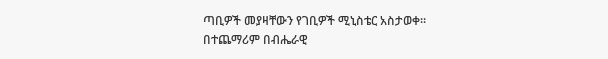ጣቢዎች መያዛቸውን የገቢዎች ሚኒስቴር አስታወቀ።
በተጨማሪም በብሔራዊ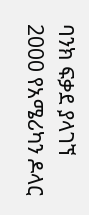ባንክ ፍቃደ ያላገኘ 2000 የአሜሪካን ዶላር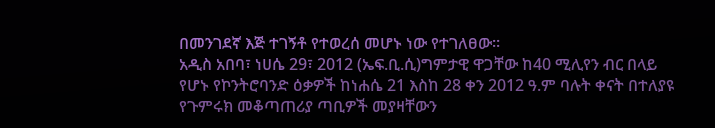በመንገደኛ እጅ ተገኝቶ የተወረሰ መሆኑ ነው የተገለፀው፡፡
አዲስ አበባ፣ ነሀሴ 29፣ 2012 (ኤፍ.ቢ.ሲ)ግምታዊ ዋጋቸው ከ40 ሚሊየን ብር በላይ የሆኑ የኮንትሮባንድ ዕቃዎች ከነሐሴ 21 እስከ 28 ቀን 2012 ዓ.ም ባሉት ቀናት በተለያዩ የጉምሩክ መቆጣጠሪያ ጣቢዎች መያዛቸውን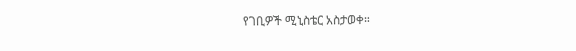የገቢዎች ሚኒስቴር አስታወቀ።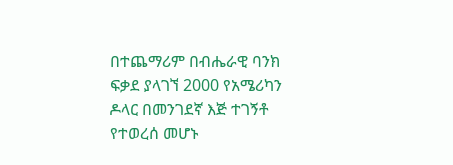በተጨማሪም በብሔራዊ ባንክ ፍቃደ ያላገኘ 2000 የአሜሪካን ዶላር በመንገደኛ እጅ ተገኝቶ የተወረሰ መሆኑ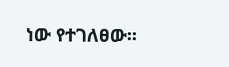ነው የተገለፀው፡፡